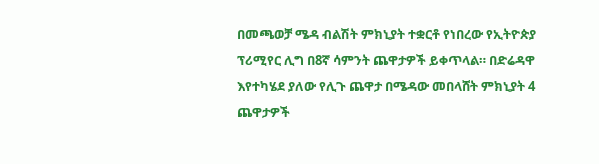በመጫወቻ ሜዳ ብልሽት ምክኒያት ተቋርቶ የነበረው የኢትዮጵያ ፕሪሚየር ሊግ በ8ኛ ሳምንት ጨዋታዎች ይቀጥላል። በድሬዳዋ እየተካሄደ ያለው የሊጉ ጨዋታ በሜዳው መበላሸት ምክኒያት 4 ጨዋታዎች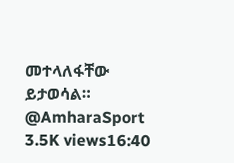መተላለፋቸው ይታወሳል። @AmharaSport 3.5K views16:40